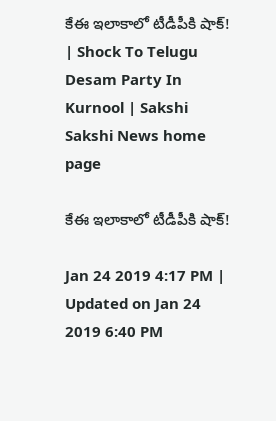కేఈ ఇలాకాలో టీడీపీకి షాక్‌! | Shock To Telugu Desam Party In Kurnool | Sakshi
Sakshi News home page

కేఈ ఇలాకాలో టీడీపీకి షాక్‌!

Jan 24 2019 4:17 PM | Updated on Jan 24 2019 6:40 PM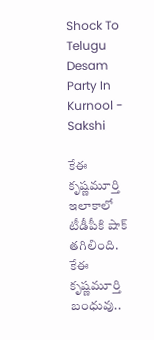Shock To Telugu Desam Party In Kurnool - Sakshi

కేఈ కృష్ణమూర్తి ఇలాకాలో టీడీపీకి షాక్‌ తగిలింది. కేఈ కృష్ణమూర్తి బంధువు..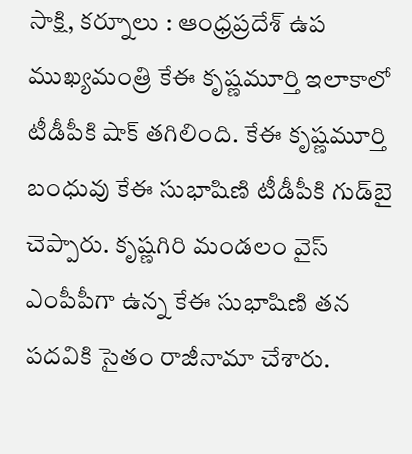సాక్షి, కర్నూలు : ఆంధ్రప్రదేశ్‌ ఉప ముఖ్యమంత్రి కేఈ కృష్ణమూర్తి ఇలాకాలో టీడీపీకి షాక్‌ తగిలింది. కేఈ కృష్ణమూర్తి బంధువు కేఈ సుభాషిణి టీడీపీకి గుడ్‌బై చెప్పారు. కృష్ణగిరి మండలం వైస్‌ ఎంపీపీగా ఉన్న కేఈ సుభాషిణి తన పదవికి సైతం రాజీనామా చేశారు.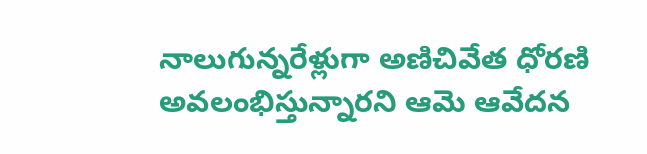నాలుగున్నరేళ్లుగా అణిచివేత ధోరణి అవలంభిస్తున్నారని ఆమె ఆవేదన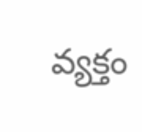వ్యక్తం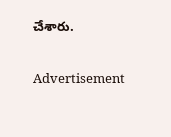చేశారు.

Advertisement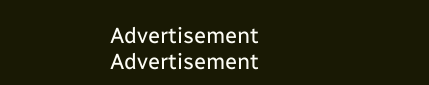Advertisement
Advertisement